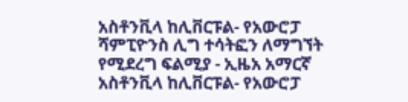አስቶንቪላ ከሊቨርፑል- የአውሮፓ ሻምፒዮንስ ሊግ ተሳትፎን ለማግኘት የሚደረግ ፍልሚያ - ኢዜአ አማርኛ
አስቶንቪላ ከሊቨርፑል- የአውሮፓ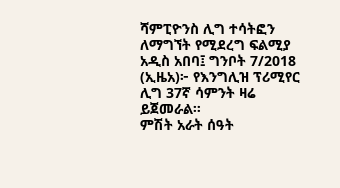ሻምፒዮንስ ሊግ ተሳትፎን ለማግኘት የሚደረግ ፍልሚያ
አዲስ አበባ፤ ግንቦት 7/2018 (ኢዜአ)፦ የእንግሊዝ ፕሪሚየር ሊግ 37ኛ ሳምንት ዛሬ ይጀመራል።
ምሽት አራት ሰዓት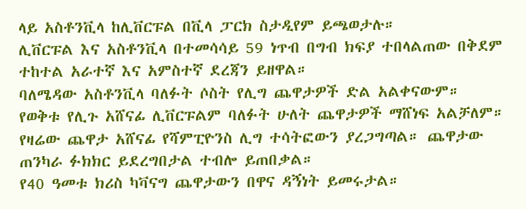ላይ አስቶንቪላ ከሊቨርፑል በቪላ ፓርክ ስታዲየም ይጫወታሉ።
ሊቨርፑል እና አስቶንቪላ በተመሳሳይ 59 ነጥብ በግብ ክፍያ ተበላልጠው በቅደም ተከተል አራተኛ እና አምስተኛ ደረጃን ይዘዋል።
ባለሜዳው አስቶንቪላ ባለፉት ሶስት የሊግ ጨዋታዎች ድል አልቀናውም።
የወቅቱ የሊጉ አሸናፊ ሊቨርፑልም ባለፉት ሁለት ጨዋታዎች ማሸነፍ አልቻለም።
የዛሬው ጨዋታ አሸናፊ የሻምፒዮንስ ሊግ ተሳትፎውን ያረጋግጣል። ጨዋታው ጠንካራ ፉክክር ይደረግበታል ተብሎ ይጠበቃል።
የ40 ዓመቱ ክሪስ ካቫናግ ጨዋታውን በዋና ዳኝነት ይመሩታል።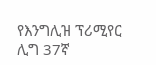የእንግሊዝ ፕሪሚየር ሊግ 37ኛ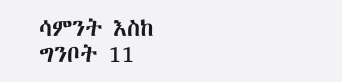ሳምንት እስከ ግንቦት 11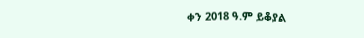ቀን 2018 ዓ.ም ይቆያል